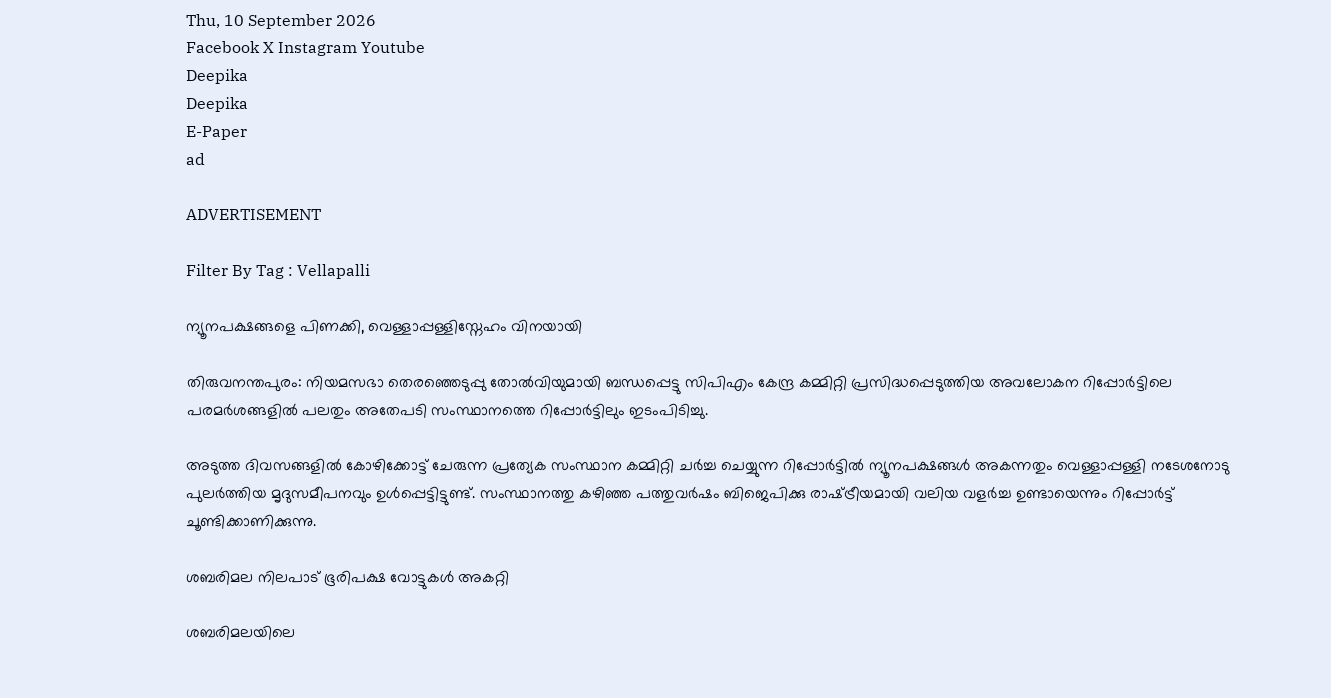Thu, 10 September 2026
Facebook X Instagram Youtube
Deepika
Deepika
E-Paper
ad

ADVERTISEMENT

Filter By Tag : Vellapalli

ന്യൂനപക്ഷങ്ങളെ പിണക്കി, വെള്ളാപ്പള്ളിസ്നേഹം വിനയായി

തിരുവനന്തപുരം: നിയമസഭാ തെരഞ്ഞെടുപ്പു തോൽവിയുമായി ബന്ധപ്പെട്ടു സിപിഎം കേന്ദ്ര കമ്മിറ്റി പ്രസിദ്ധപ്പെടുത്തിയ അവലോകന റിപ്പോർട്ടിലെ പരമർശങ്ങളിൽ പലതും അതേപടി സംസ്ഥാനത്തെ റിപ്പോർട്ടിലും ഇടംപിടിച്ചു.

അടുത്ത ദിവസങ്ങളിൽ കോഴിക്കോട്ട് ചേരുന്ന പ്രത്യേക സംസ്ഥാന കമ്മിറ്റി ചർച്ച ചെയ്യുന്ന റിപ്പോർട്ടിൽ ന്യൂനപക്ഷങ്ങൾ അകന്നതും വെള്ളാപ്പള്ളി നടേശനോടു പുലർത്തിയ മൃദുസമീപനവും ഉൾപ്പെട്ടിട്ടുണ്ട്. സംസ്ഥാനത്തു കഴിഞ്ഞ പത്തുവർഷം ബിജെപിക്കു രാഷ്‌ട്രീയമായി വലിയ വളർച്ച ഉണ്ടായെന്നും റിപ്പോർട്ട് ചൂണ്ടിക്കാണിക്കുന്നു.

ശബരിമല നിലപാട് ഭൂരിപക്ഷ വോട്ടുകൾ അകറ്റി

ശബരിമലയിലെ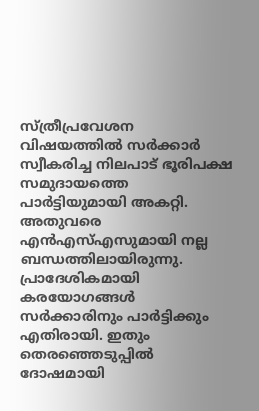സ്ത്രീപ്രവേശന വിഷയത്തിൽ സർക്കാർ സ്വീകരിച്ച നിലപാട് ഭൂരിപക്ഷ സമുദായത്തെ പാർട്ടിയുമായി അകറ്റി. അതുവരെ എൻഎസ്എസുമായി നല്ല ബന്ധത്തിലായിരുന്നു. പ്രാദേശികമായി കരയോഗങ്ങൾ സർക്കാരിനും പാർട്ടിക്കും എതിരായി. ഇതും തെരഞ്ഞെടുപ്പിൽ ദോഷമായി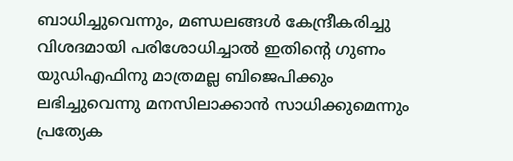ബാധിച്ചുവെന്നും, മണ്ഡലങ്ങൾ കേന്ദ്രീകരിച്ചു വിശദമായി പരിശോധിച്ചാൽ ഇതിന്‍റെ ഗുണം യുഡിഎഫിനു മാത്രമല്ല ബിജെപിക്കും ലഭിച്ചുവെന്നു മനസിലാക്കാൻ സാധിക്കുമെന്നും പ്രത്യേക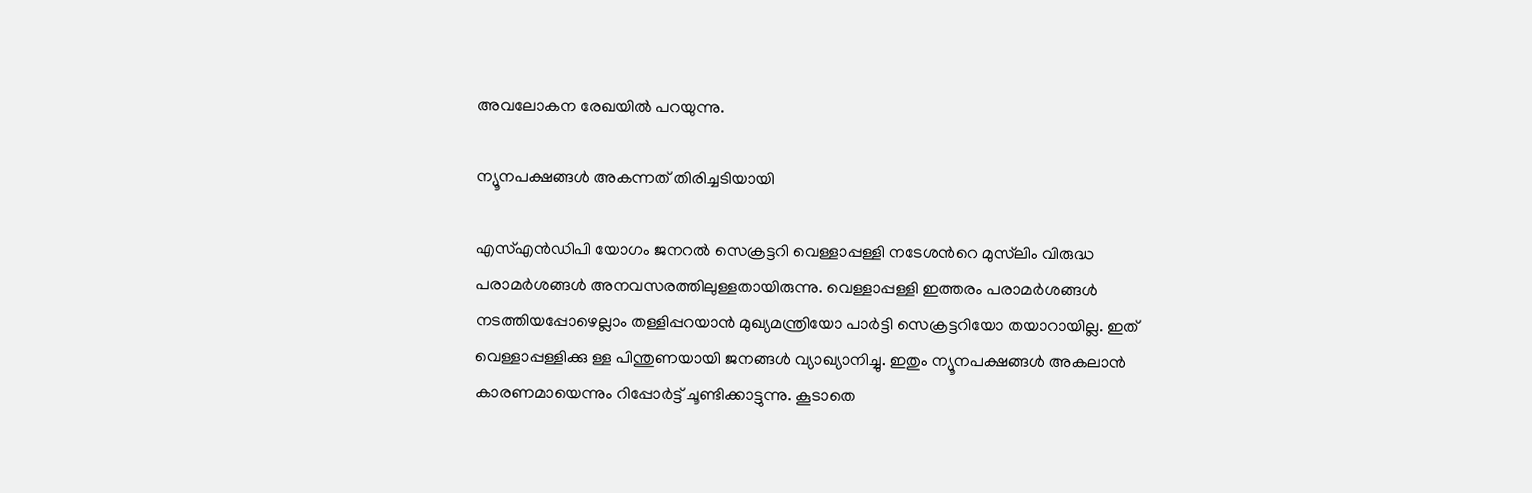അവലോകന രേഖയിൽ പറയുന്നു.

ന്യൂനപക്ഷങ്ങൾ അകന്നത് തിരിച്ചടിയായി

എസ്എൻഡിപി യോഗം ജനറൽ സെക്രട്ടറി വെള്ളാപ്പള്ളി നടേശന്‍റെ മുസ്‌ലിം വിരുദ്ധ പരാമർശങ്ങൾ അനവസരത്തിലുള്ളതായിരുന്നു. വെള്ളാപ്പള്ളി ഇത്തരം പരാമർശങ്ങൾ നടത്തിയപ്പോഴെല്ലാം തള്ളിപ്പറയാൻ മുഖ്യമന്ത്രിയോ പാർട്ടി സെക്രട്ടറിയോ തയാറായില്ല. ഇത് വെള്ളാപ്പള്ളിക്കു ള്ള പിന്തുണയായി ജനങ്ങൾ വ്യാഖ്യാനിച്ചു. ഇതും ന്യൂനപക്ഷങ്ങൾ അകലാൻ കാരണമായെന്നും റിപ്പോർട്ട് ചൂണ്ടിക്കാട്ടുന്നു. കൂടാതെ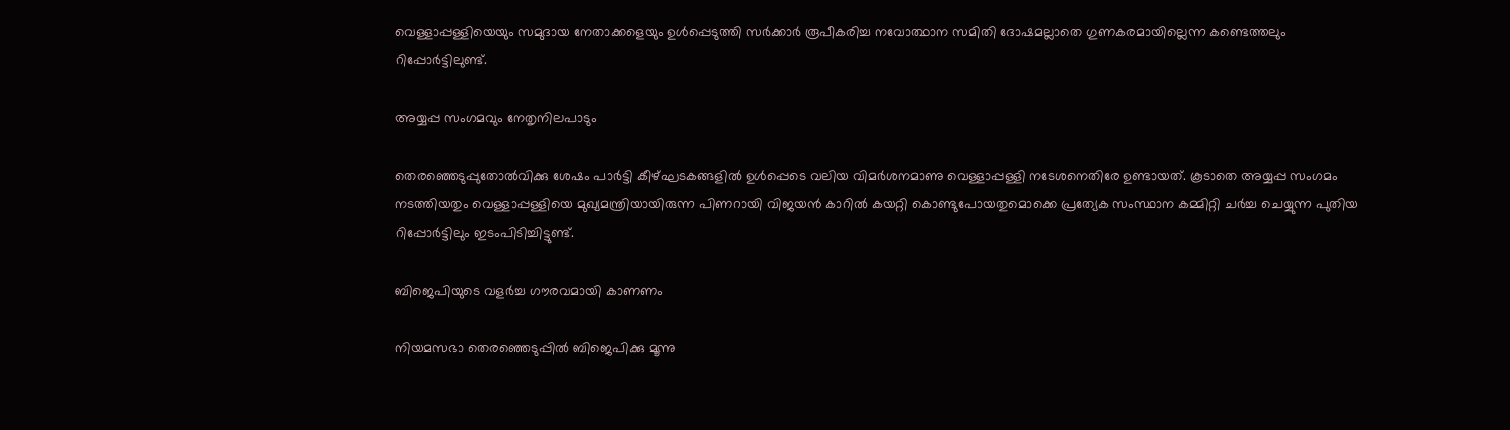വെള്ളാപ്പള്ളിയെയും സമുദായ നേതാക്കളെയും ഉൾപ്പെടുത്തി സർക്കാർ രൂപീകരിച്ച നവോത്ഥാന സമിതി ദോഷമല്ലാതെ ഗുണകരമായില്ലെന്ന കണ്ടെത്തലും റിപ്പോർട്ടിലുണ്ട്.

അയ്യപ്പ സംഗമവും നേതൃനിലപാടും

തെരഞ്ഞെടുപ്പുതോൽവിക്കു ശേഷം പാർട്ടി കീഴ്ഘടകങ്ങളിൽ ഉൾപ്പെടെ വലിയ വിമർശനമാണു വെള്ളാപ്പള്ളി നടേശനെതിരേ ഉണ്ടായത്. കൂടാതെ അയ്യപ്പ സംഗമം നടത്തിയതും വെള്ളാപ്പള്ളിയെ മുഖ്യമന്ത്രിയായിരുന്ന പിണറായി വിജയൻ കാറിൽ കയറ്റി കൊണ്ടുപോയതുമൊക്കെ പ്രത്യേക സംസ്ഥാന കമ്മിറ്റി ചർച്ച ചെയ്യുന്ന പുതിയ റിപ്പോർട്ടിലും ഇടംപിടിച്ചിട്ടുണ്ട്.

ബിജെപിയുടെ വളർച്ച ഗൗരവമായി കാണണം

നിയമസഭാ തെരഞ്ഞെടുപ്പിൽ ബിജെപിക്കു മൂന്നു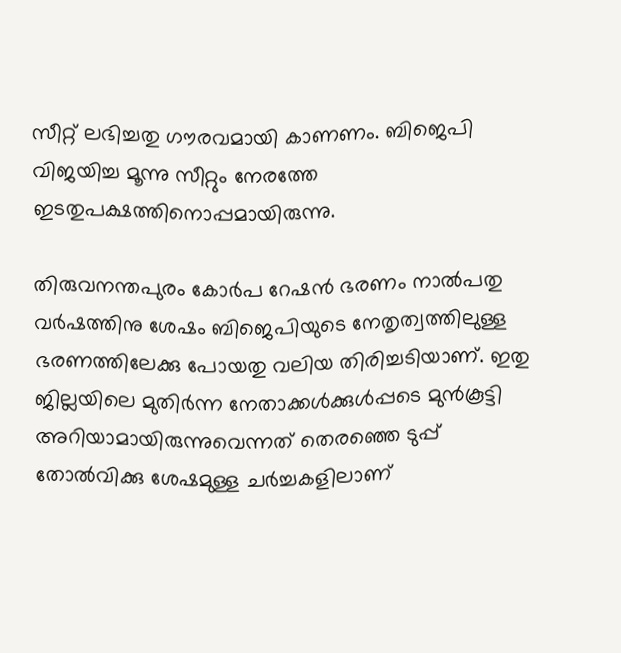സീറ്റ് ലഭിച്ചതു ഗൗരവമായി കാണണം. ബിജെപി വിജയിച്ച മൂന്നു സീറ്റും നേരത്തേ ഇടതുപക്ഷത്തിനൊപ്പമായിരുന്നു.

തിരുവനന്തപുരം കോർപ റേഷൻ ഭരണം നാൽപതു വർഷത്തിനു ശേഷം ബിജെപിയുടെ നേതൃത്വത്തിലുള്ള ഭരണത്തിലേക്കു പോയതു വലിയ തിരിച്ചടിയാണ്. ഇതു ജില്ലയിലെ മുതിർന്ന നേതാക്കൾക്കുൾപ്പടെ മുൻകൂട്ടി അറിയാമായിരുന്നുവെന്നത് തെരഞ്ഞെ ടുപ്പ് തോൽവിക്കു ശേഷമുള്ള ചർച്ചകളിലാണ്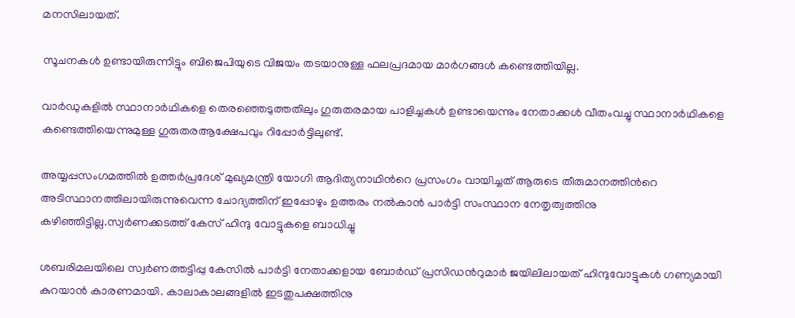മനസിലായത്.

സൂചനകൾ ഉണ്ടായിരുന്നിട്ടും ബിജെപിയുടെ വിജയം തടയാനുള്ള ഫലപ്രദമായ മാർഗങ്ങൾ കണ്ടെത്തിയില്ല.

വാർഡുകളിൽ സ്ഥാനാർഥികളെ തെരഞ്ഞെടുത്തതിലും ഗുരുതരമായ പാളിച്ചകൾ ഉണ്ടായെന്നും നേതാക്കൾ വീതംവച്ചു സ്ഥാനാർഥികളെ കണ്ടെത്തിയെന്നുമുള്ള ഗുരുതരആക്ഷേപവും റിപ്പോർട്ടിലുണ്ട്.

അയ്യപ്പസംഗമത്തിൽ ഉത്തർപ്രദേശ് മുഖ്യമന്ത്രി യോഗി ആദിത്യനാഥിന്‍റെ പ്രസംഗം വായിച്ചത് ആരുടെ തീരുമാനത്തിന്‍റെ അടിസ്ഥാനത്തിലായിരുന്നുവെന്ന ചോദ്യത്തിന് ഇപ്പോഴും ഉത്തരം നൽകാൻ പാർട്ടി സംസ്ഥാന നേതൃത്വത്തിനു കഴിഞ്ഞിട്ടില്ല.സ്വർണക്കടത്ത് കേസ് ഹിന്ദു വോട്ടുകളെ ബാധിച്ചു

ശബരിമലയിലെ സ്വർണത്തട്ടിപ്പു കേസിൽ പാർട്ടി നേതാക്കളായ ബോർഡ് പ്രസിഡന്‍റുമാർ ജയിലിലായത് ഹിന്ദുവോട്ടുകൾ ഗണ്യമായി കുറയാൻ കാരണമായി. കാലാകാലങ്ങളിൽ ഇടതുപക്ഷത്തിനു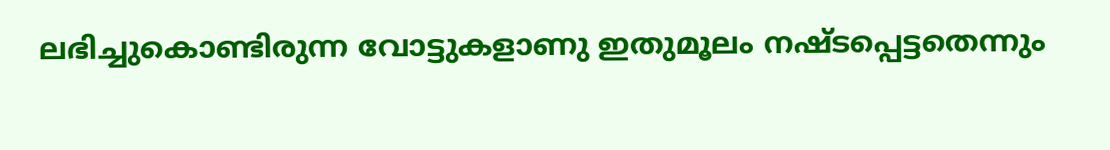ലഭിച്ചുകൊണ്ടിരുന്ന വോട്ടുകളാണു ഇതുമൂലം നഷ്ടപ്പെട്ടതെന്നും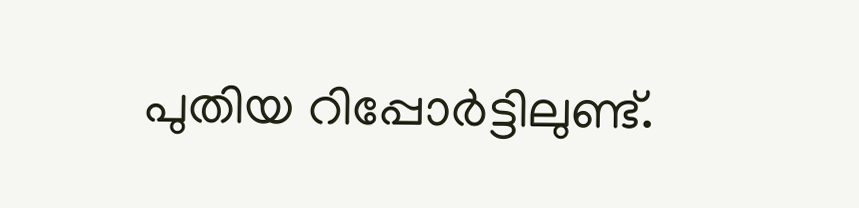പുതിയ റിപ്പോർട്ടിലുണ്ട്.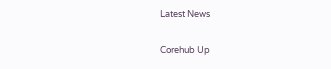Latest News

Corehub Up